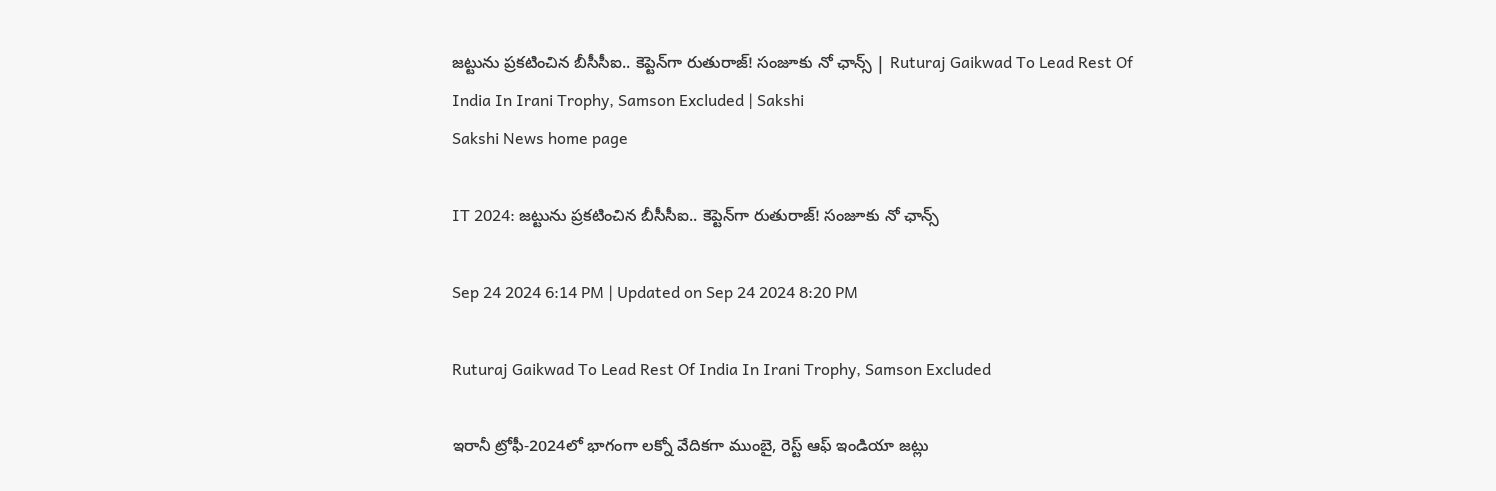జట్టును ప్రకటించిన బీసీసీఐ.. కెప్టెన్‌గా రుతురాజ్‌! సంజూకు నో ఛాన్స్‌ | Ruturaj Gaikwad To Lead Rest Of India In Irani Trophy, Samson Excluded | Sakshi
Sakshi News home page

IT 2024: జట్టును ప్రకటించిన బీసీసీఐ.. కెప్టెన్‌గా రుతురాజ్‌! సంజూకు నో ఛాన్స్‌

Sep 24 2024 6:14 PM | Updated on Sep 24 2024 8:20 PM

Ruturaj Gaikwad To Lead Rest Of India In Irani Trophy, Samson Excluded

ఇరానీ ట్రోఫీ-2024లో భాగంగా లక్నో వేదికగా ముంబై, రెస్ట్ ఆఫ్ ఇండియా జట్లు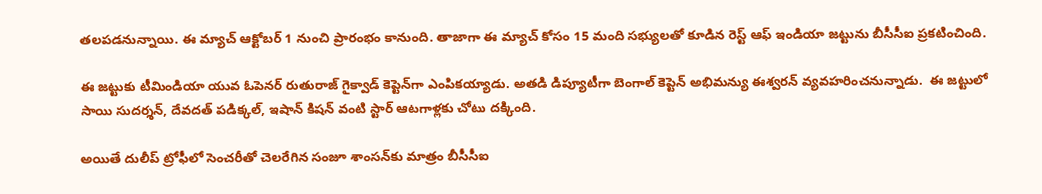తలపడనున్నాయి. ఈ మ్యాచ్ ఆక్టోబర్ 1 నుంచి ప్రారంభం కానుంది. తాజాగా ఈ మ్యాచ్ కోసం 15 మంది సభ్యులతో కూడిన రెస్ట్ ఆఫ్ ఇండియా జట్టును బీసీసీఐ ప్రకటించింది.

ఈ జట్టుకు టీమిండియా యువ ఓపెనర్ రుతురాజ్ గైక్వాడ్ కెప్టెన్‌గా ఎంపిక‌య్యాడు. అత‌డి డిప్యూటీగా బెంగాల్ కెప్టెన్ అభిమన్యు ఈశ్వరన్ వ్య‌వ‌హ‌రించ‌నున్నాడు.  ఈ జ‌ట్టులో సాయి సుదర్శన్, దేవదత్ పడిక్కల్‌, ఇషాన్ కిష‌న్ వంటి స్టార్ ఆట‌గాళ్ల‌కు చోటు ద‌క్కింది.

అయితే దులీప్ ట్రోఫీలో సెంచ‌రీతో చెల‌రేగిన సంజూ శాంస‌న్‌కు మాత్రం బీసీసీఐ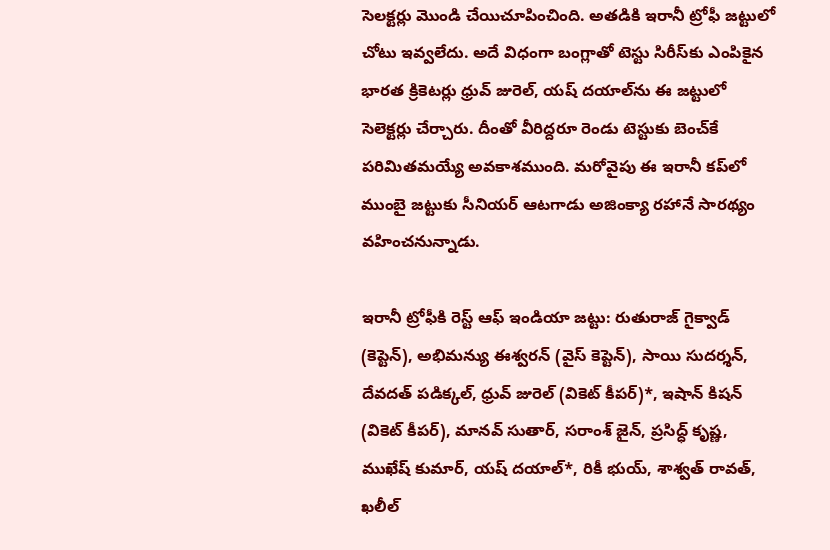సెల‌క్ట‌ర్లు మొండి చేయిచూపించింది. అత‌డికి ఇరానీ ట్రోఫీ జ‌ట్టులో చోటు ఇవ్వ‌లేదు. అదే విధంగా బంగ్లాతో టెస్టు సిరీస్‌కు ఎంపికైన భార‌త క్రికెట‌ర్లు ధ్రువ్ జురెల్‌, యష్ దయాల్‌ను ఈ జ‌ట్టులో సెలెక్ట‌ర్లు చేర్చారు. దీంతో వీరిద్దరూ రెండు టెస్టుకు బెంచ్‌కే పరిమితమయ్యే అవకాశముంది. మ‌రోవైపు ఈ ఇరానీ కప్‌లో ముంబై జ‌ట్టుకు సీనియ‌ర్ ఆట‌గాడు అజింక్యా ర‌హానే సార‌థ్యం వ‌హించ‌నున్నాడు.

ఇరానీ ట్రోఫీకి రెస్ట్‌ ఆఫ్‌ ఇండియా జట్టు: రుతురాజ్ గైక్వాడ్ (కెప్టెన్‌), అభిమన్యు ఈశ్వరన్ (వైస్ కెప్టెన్‌), సాయి సుదర్శన్, దేవదత్ పడిక్కల్, ధ్రువ్ జురెల్ (వికెట్ కీపర్‌)*, ఇషాన్ కిషన్ (వికెట్ కీపర్‌), మానవ్ సుతార్, సరాంశ్ జైన్, ప్రసిద్ధ్ కృష్ణ, ముఖేష్ కుమార్, యష్ దయాల్*, రికీ భుయ్, శాశ్వత్ రావత్, ఖలీల్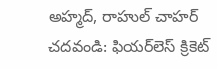అహ్మద్, రాహుల్ చాహర్
చదవండి: ఫియర్‌లెస్‌ క్రికెట్‌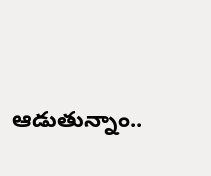ఆడుతున్నాం..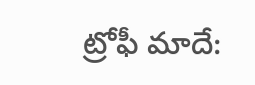ట్రోఫీ మాదే: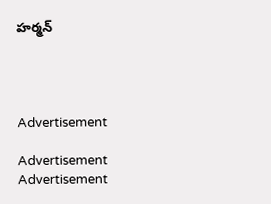హర్మన్




Advertisement

Advertisement
Advertisement